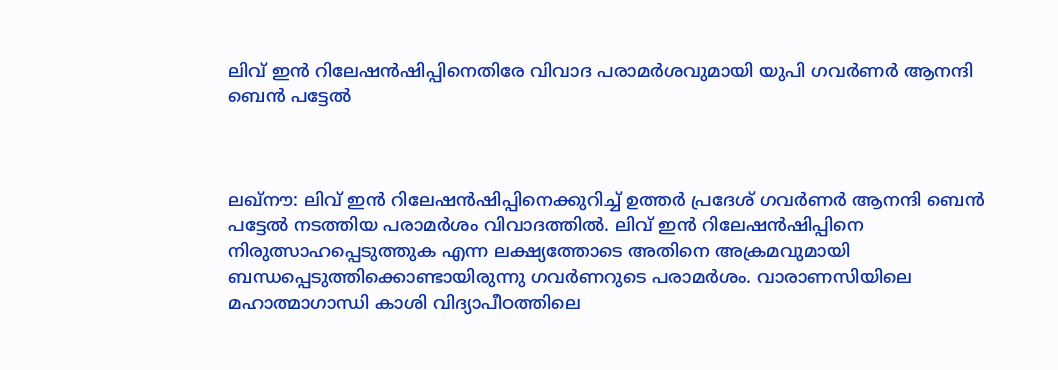ലിവ് ഇന്‍ റിലേഷന്‍ഷിപ്പിനെതിരേ വിവാദ പരാമർശവുമായി യുപി ഗവര്‍ണര്‍ ആനന്ദി ബെന്‍ പട്ടേല്‍



ലഖ്‌നൗ: ലിവ് ഇന്‍ റിലേഷന്‍ഷിപ്പിനെക്കുറിച്ച് ഉത്തര്‍ പ്രദേശ് ഗവര്‍ണര്‍ ആനന്ദി ബെന്‍ പട്ടേല്‍ നടത്തിയ പരാമര്‍ശം വിവാദത്തില്‍. ലിവ് ഇന്‍ റിലേഷന്‍ഷിപ്പിനെ നിരുത്സാഹപ്പെടുത്തുക എന്ന ലക്ഷ്യത്തോടെ അതിനെ അക്രമവുമായി ബന്ധപ്പെടുത്തിക്കൊണ്ടായിരുന്നു ഗവര്‍ണറുടെ പരാമര്‍ശം. വാരാണസിയിലെ മഹാത്മാഗാന്ധി കാശി വിദ്യാപീഠത്തിലെ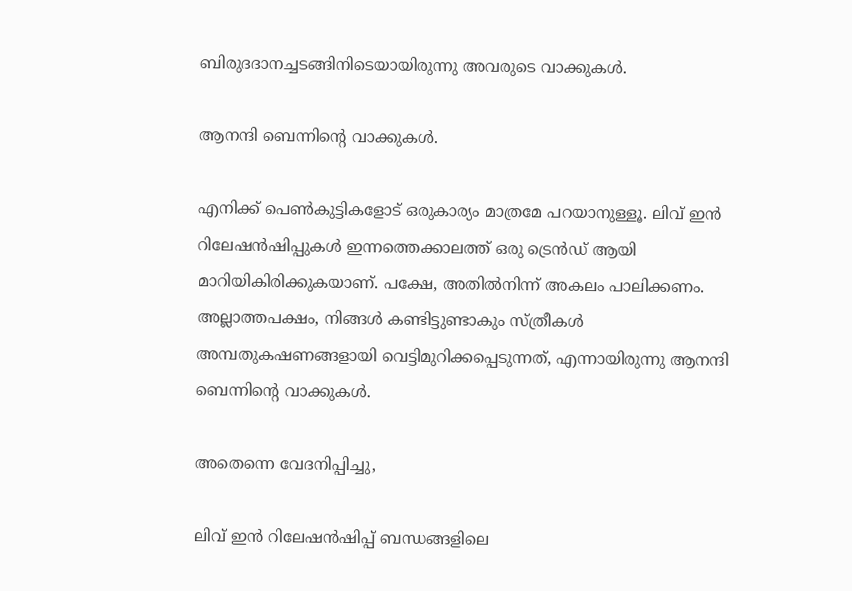ബിരുദദാനച്ചടങ്ങിനിടെയായിരുന്നു അവരുടെ വാക്കുകള്‍.

ആനന്ദി ബെന്നിന്റെ വാക്കുകള്‍.

എനിക്ക് പെണ്‍കുട്ടികളോട് ഒരുകാര്യം മാത്രമേ പറയാനുള്ളൂ. ലിവ് ഇന്‍ റിലേഷന്‍ഷിപ്പുകള്‍ ഇന്നത്തെക്കാലത്ത് ഒരു ട്രെന്‍ഡ് ആയി മാറിയികിരിക്കുകയാണ്. പക്ഷേ, അതില്‍നിന്ന് അകലം പാലിക്കണം. അല്ലാത്തപക്ഷം, നിങ്ങള്‍ കണ്ടിട്ടുണ്ടാകും സ്ത്രീകള്‍ അമ്പതുകഷണങ്ങളായി വെട്ടിമുറിക്കപ്പെടുന്നത്, എന്നായിരുന്നു ആനന്ദി ബെന്നിന്റെ വാക്കുകള്‍.

അതെന്നെ വേദനിപ്പിച്ചു,

ലിവ് ഇന്‍ റിലേഷന്‍ഷിപ്പ് ബന്ധങ്ങളിലെ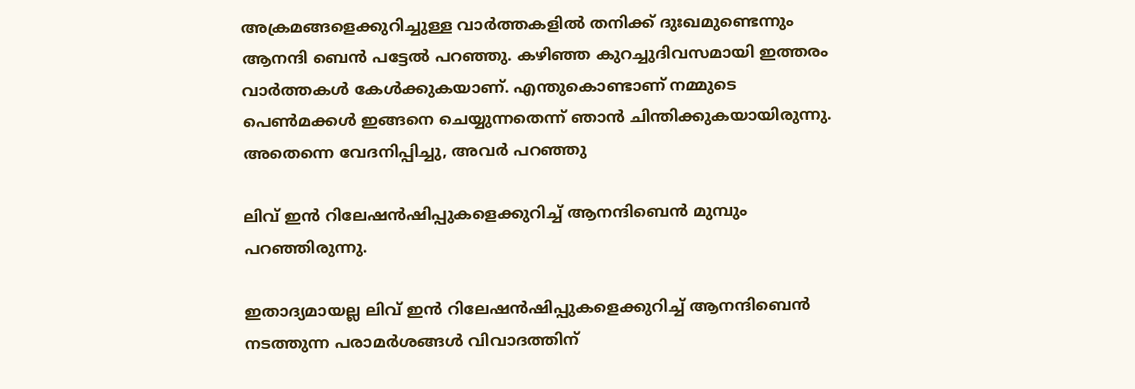അക്രമങ്ങളെക്കുറിച്ചുള്ള വാര്‍ത്തകളില്‍ തനിക്ക് ദുഃഖമുണ്ടെന്നും ആനന്ദി ബെന്‍ പട്ടേല്‍ പറഞ്ഞു. കഴിഞ്ഞ കുറച്ചുദിവസമായി ഇത്തരം വാര്‍ത്തകള്‍ കേള്‍ക്കുകയാണ്. എന്തുകൊണ്ടാണ് നമ്മുടെ പെണ്‍മക്കള്‍ ഇങ്ങനെ ചെയ്യുന്നതെന്ന് ഞാന്‍ ചിന്തിക്കുകയായിരുന്നു. അതെന്നെ വേദനിപ്പിച്ചു, അവര്‍ പറഞ്ഞു

ലിവ് ഇന്‍ റിലേഷന്‍ഷിപ്പുകളെക്കുറിച്ച് ആനന്ദിബെന്‍ മുമ്പും പറഞ്ഞിരുന്നു.

ഇതാദ്യമായല്ല ലിവ് ഇന്‍ റിലേഷന്‍ഷിപ്പുകളെക്കുറിച്ച് ആനന്ദിബെന്‍ നടത്തുന്ന പരാമര്‍ശങ്ങള്‍ വിവാദത്തിന്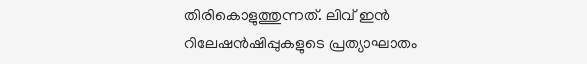തിരികൊളുത്തുന്നത്. ലിവ് ഇന്‍ റിലേഷന്‍ഷിപ്പുകളുടെ പ്രത്യാഘാതം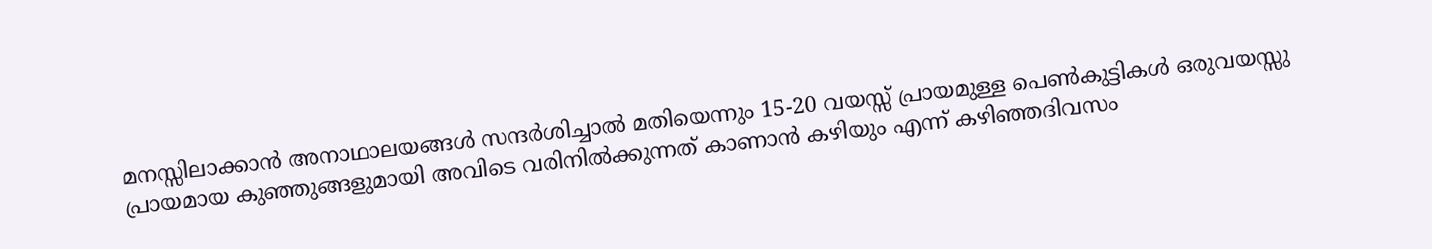മനസ്സിലാക്കാന്‍ അനാഥാലയങ്ങള്‍ സന്ദര്‍ശിച്ചാല്‍ മതിയെന്നും 15-20 വയസ്സ് പ്രായമുള്ള പെണ്‍കുട്ടികള്‍ ഒരുവയസ്സു പ്രായമായ കുഞ്ഞുങ്ങളുമായി അവിടെ വരിനില്‍ക്കുന്നത് കാണാന്‍ കഴിയും എന്ന് കഴിഞ്ഞദിവസം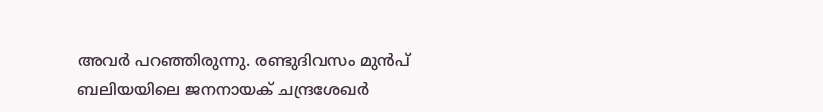അവര്‍ പറഞ്ഞിരുന്നു. രണ്ടുദിവസം മുന്‍പ് ബലിയയിലെ ജനനായക് ചന്ദ്രശേഖര്‍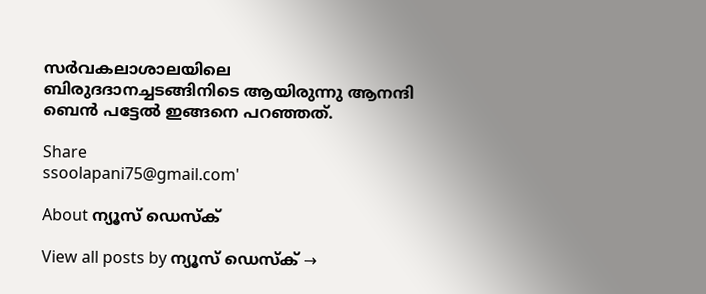സര്‍വകലാശാലയിലെ ബിരുദദാനച്ചടങ്ങിനിടെ ആയിരുന്നു ആനന്ദി ബെന്‍ പട്ടേല്‍ ഇങ്ങനെ പറഞ്ഞത്.

Share
ssoolapani75@gmail.com'

About ന്യൂസ് ഡെസ്ക്

View all posts by ന്യൂസ് ഡെസ്ക് →